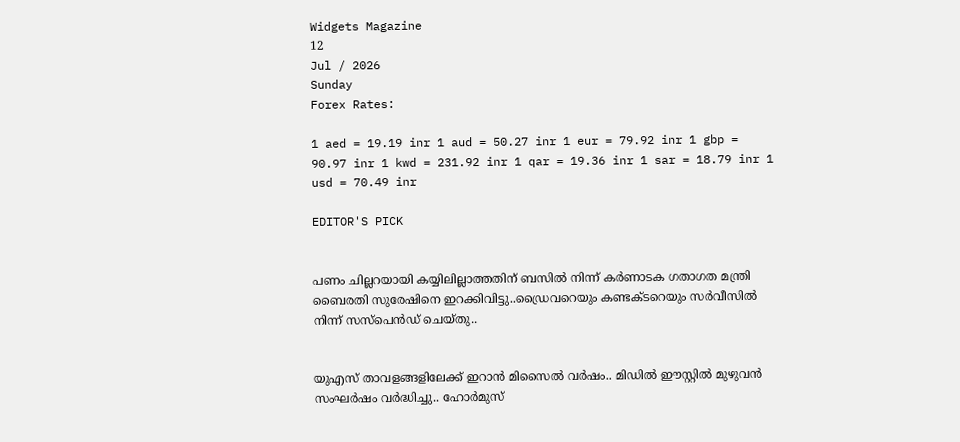Widgets Magazine
12
Jul / 2026
Sunday
Forex Rates:

1 aed = 19.19 inr 1 aud = 50.27 inr 1 eur = 79.92 inr 1 gbp = 90.97 inr 1 kwd = 231.92 inr 1 qar = 19.36 inr 1 sar = 18.79 inr 1 usd = 70.49 inr

EDITOR'S PICK


പണം ചില്ലറയായി കയ്യിലില്ലാത്തതിന് ബസിൽ നിന്ന് കര്‍ണാടക ഗതാഗത മന്ത്രി ബൈരതി സുരേഷിനെ ഇറക്കിവിട്ടു..ഡ്രൈവറെയും കണ്ടക്ടറെയും സര്‍വീസില്‍ നിന്ന് സസ്‌പെന്‍ഡ് ചെയ്തു..


യുഎസ് താവളങ്ങളിലേക്ക് ഇറാൻ മിസൈൽ വർഷം.. മിഡിൽ ഈസ്റ്റിൽ മുഴുവൻ സംഘർഷം വർദ്ധിച്ചു.. ഹോർമുസ്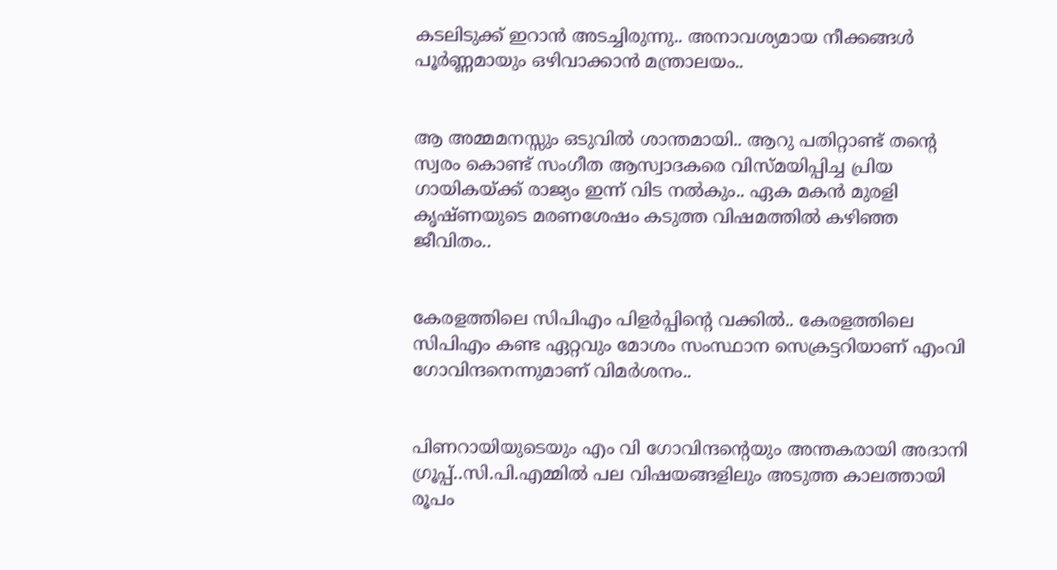കടലിടുക്ക് ഇറാൻ അടച്ചിരുന്നു.. അനാവശ്യമായ നീക്കങ്ങൾ പൂർണ്ണമായും ഒഴിവാക്കാൻ മന്ത്രാലയം..


ആ അമ്മമനസ്സും ഒടുവിൽ ശാന്തമായി.. ആറു പതിറ്റാണ്ട് തന്റെ സ്വരം കൊണ്ട് സംഗീത ആസ്വാദകരെ വിസ്മയിപ്പിച്ച പ്രിയ ഗായികയ്ക്ക് രാജ്യം ഇന്ന് വിട നൽകും.. ഏക മകൻ മുരളി കൃഷ്ണയുടെ മരണശേഷം കടുത്ത വിഷമത്തിൽ കഴിഞ്ഞ ജീവിതം..


കേരളത്തിലെ സിപിഎം പിളര്‍പ്പിന്റെ വക്കില്‍.. കേരളത്തിലെ സിപിഎം കണ്ട ഏറ്റവും മോശം സംസ്ഥാന സെക്രട്ടറിയാണ് എംവി ഗോവിന്ദനെന്നുമാണ് വിമര്‍ശനം..


പിണറായിയുടെയും എം വി ഗോവിന്ദന്റെയും അന്തകരായി അദാനി ഗ്രൂപ്പ്..സി.പി.എമ്മിൽ പല വിഷയങ്ങളിലും അടുത്ത കാലത്തായി രൂപം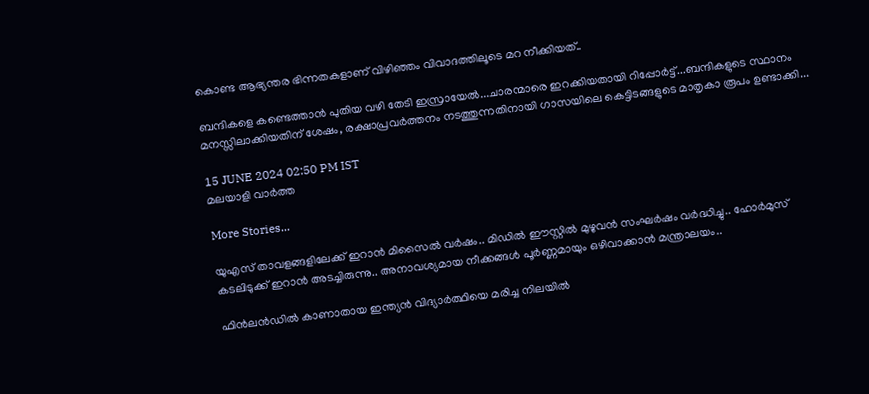കൊണ്ട ആഭ്യന്തര ഭിന്നതകളാണ് വിഴിഞ്ഞം വിവാദത്തിലൂടെ മറ നീക്കിയത്..

ബന്ദികളെ കണ്ടെത്താന്‍ പുതിയ വഴി തേടി ഇസ്രായേൽ...ചാരന്മാരെ ഇറക്കിയതായി റിപ്പോര്‍ട്ട്...ബന്ദികളുടെ സ്ഥാനം മനസ്സിലാക്കിയതിന് ശേഷം, രക്ഷാപ്രവര്‍ത്തനം നടത്തുന്നതിനായി ഗാസയിലെ കെട്ടിടങ്ങളുടെ മാതൃകാ രൂപം ഉണ്ടാക്കി...

15 JUNE 2024 02:50 PM IST
മലയാളി വാര്‍ത്ത

More Stories...

യുഎസ് താവളങ്ങളിലേക്ക് ഇറാൻ മിസൈൽ വർഷം.. മിഡിൽ ഈസ്റ്റിൽ മുഴുവൻ സംഘർഷം വർദ്ധിച്ചു.. ഹോർമുസ് കടലിടുക്ക് ഇറാൻ അടച്ചിരുന്നു.. അനാവശ്യമായ നീക്കങ്ങൾ പൂർണ്ണമായും ഒഴിവാക്കാൻ മന്ത്രാലയം..

ഫിൻലൻഡിൽ കാണാതായ ഇന്ത്യൻ വിദ്യാർത്ഥിയെ മരിച്ച നിലയിൽ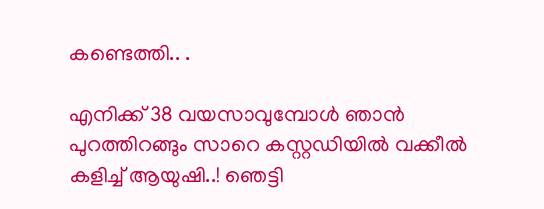കണ്ടെത്തി.. .

എനിക്ക് 38 വയസാവുമ്പോൾ ഞാൻ പുറത്തിറങ്ങും സാറെ കസ്റ്റഡിയിൽ വക്കീൽ കളിച്ച് ആയുഷി..! ഞെട്ടി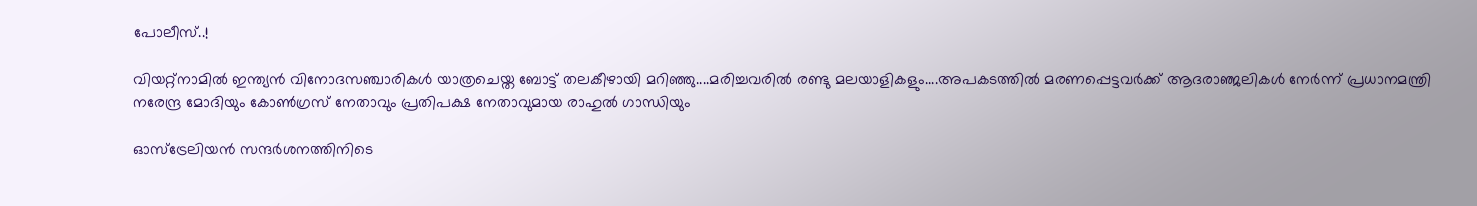പോലീസ്..!

വിയറ്റ്‌നാമിൽ ഇന്ത്യൻ വിനോദസഞ്ചാരികൾ യാത്രചെയ്ത ബോട്ട് തലകീഴായി മറിഞ്ഞു....മരിച്ചവരിൽ രണ്ടു മലയാളികളും....അപകടത്തിൽ മരണപ്പെട്ടവർക്ക് ആദരാഞ്ജലികൾ നേർന്ന് പ്രധാനമന്ത്രി നരേന്ദ്ര മോദിയും കോൺഗ്രസ് നേതാവും പ്രതിപക്ഷ നേതാവുമായ രാഹുൽ ഗാന്ധിയും

ഓസ്ട്രേലിയന്‍ സന്ദര്‍ശനത്തിനിടെ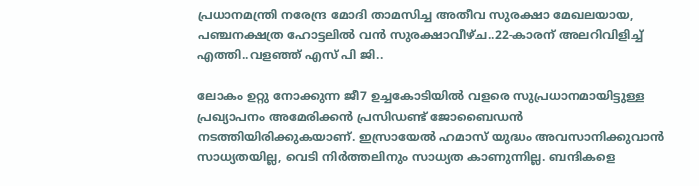പ്രധാനമന്ത്രി നരേന്ദ്ര മോദി താമസിച്ച അതീവ സുരക്ഷാ മേഖലയായ, പഞ്ചനക്ഷത്ര ഹോട്ടലില്‍ വന്‍ സുരക്ഷാവീഴ്ച..22-കാരന് അലറിവിളിച്ച് എത്തി..വളഞ്ഞ് എസ് പി ജി..

ലോകം ഉറ്റു നോക്കുന്ന ജീ7 ഉച്ചകോടിയിൽ വളരെ സുപ്രധാനമായിട്ടുള്ള പ്രഖ്യാപനം അമേരിക്കൻ പ്രസിഡണ്ട് ജോബൈഡൻ നടത്തിയിരിക്കുകയാണ്. ഇസ്രായേൽ ഹമാസ് യുദ്ധം അവസാനിക്കുവാൻ സാധ്യതയില്ല, വെടി നിർത്തലിനും സാധ്യത കാണുന്നില്ല. ബന്ദികളെ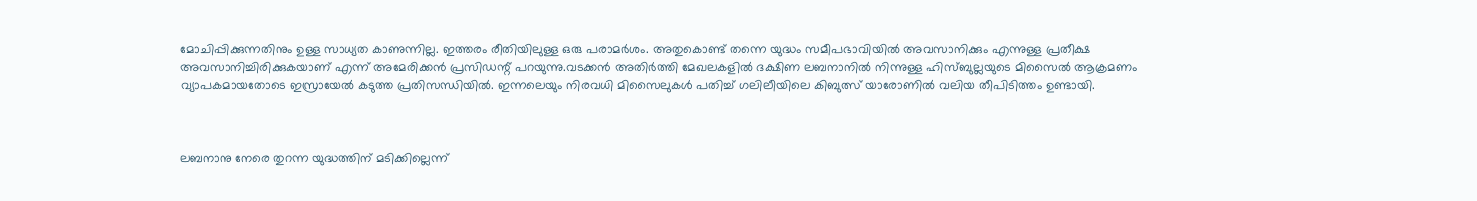മോചിപ്പിക്കുന്നതിനും ഉള്ള സാധ്യത കാണുന്നില്ല. ഇത്തരം രീതിയിലുള്ള ഒരു പരാമർശം. അതുകൊണ്ട് തന്നെ യുദ്ധം സമീപഭാവിയിൽ അവസാനിക്കും എന്നുള്ള പ്രതീക്ഷ അവസാനിച്ചിരിക്കുകയാണ് എന്ന് അമേരിക്കൻ പ്രസിഡന്റ് പറയുന്നു.വടക്കൻ അതിർത്തി മേഖലകളിൽ ദക്ഷിണ ലബനാനിൽ നിന്നുള്ള ഹിസ്ബുല്ലയുടെ മിസൈൽ ആക്രമണം വ്യാപകമായതോടെ ഇസ്രായേൽ കടുത്ത പ്രതിസന്ധിയിൽ. ഇന്നലെയും നിരവധി മിസൈലുകൾ പതിച്ച് ഗലിലീയിലെ കിബുത്സ് യാരോണിൽ വലിയ തീപിടിത്തം ഉണ്ടായി.



ലബനാനു നേരെ തുറന്ന യുദ്ധത്തിന് മടിക്കില്ലെന്ന്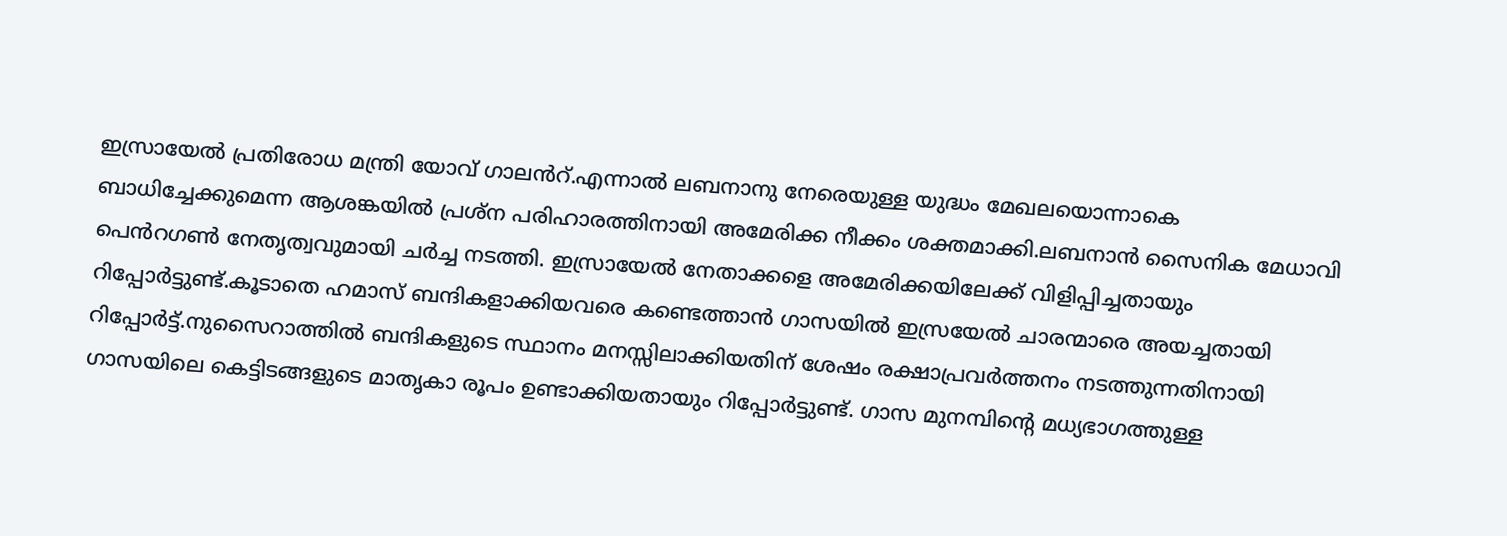ഇസ്രായേൽ പ്രതിരോധ മന്ത്രി യോവ് ഗാലൻറ്.എന്നാൽ ലബനാനു നേരെയുള്ള യുദ്ധം മേഖലയൊന്നാകെ ബാധിച്ചേക്കുമെന്ന ആശങ്കയിൽ പ്രശ്ന പരിഹാരത്തിനായി അമേരിക്ക നീക്കം ശക്തമാക്കി.ലബനാൻ സൈനിക മേധാവി പെൻറഗൺ നേതൃത്വവുമായി ചർച്ച നടത്തി. ഇസ്രായേൽ നേതാക്കളെ അമേരിക്കയിലേക്ക് വിളിപ്പിച്ചതായും റിപ്പോർട്ടുണ്ട്.കൂടാതെ ഹമാസ് ബന്ദികളാക്കിയവരെ കണ്ടെത്താന്‍ ഗാസയില്‍ ഇസ്രയേല്‍ ചാരന്മാരെ അയച്ചതായി റിപ്പോര്‍ട്ട്.നുസൈറാത്തില്‍ ബന്ദികളുടെ സ്ഥാനം മനസ്സിലാക്കിയതിന് ശേഷം രക്ഷാപ്രവര്‍ത്തനം നടത്തുന്നതിനായി ഗാസയിലെ കെട്ടിടങ്ങളുടെ മാതൃകാ രൂപം ഉണ്ടാക്കിയതായും റിപ്പോര്‍ട്ടുണ്ട്. ഗാസ മുനമ്പിന്റെ മധ്യഭാഗത്തുള്ള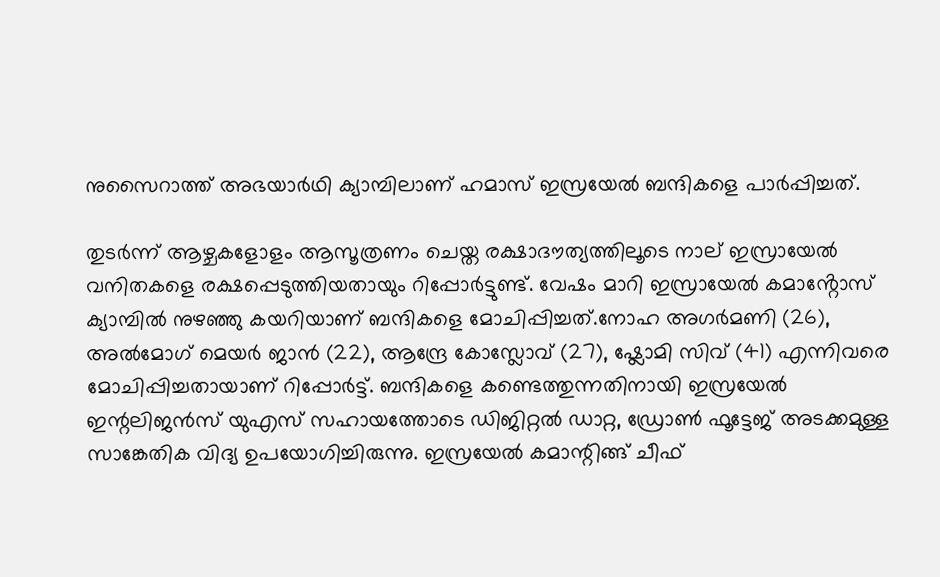നുസൈറാത്ത് അഭയാര്‍ഥി ക്യാമ്പിലാണ് ഹമാസ് ഇസ്രയേല്‍ ബന്ദികളെ പാര്‍പ്പിച്ചത്.

തുടര്‍ന്ന് ആഴ്ചകളോളം ആസൂത്രണം ചെയ്ത രക്ഷാദൗത്യത്തിലൂടെ നാല് ഇസ്രായേല്‍ വനിതകളെ രക്ഷപ്പെടുത്തിയതായും റിപ്പോര്‍ട്ടുണ്ട്. വേഷം മാറി ഇസ്രായേല്‍ കമാൻ്റോസ് ക്യാമ്പില്‍ നുഴഞ്ഞു കയറിയാണ് ബന്ദികളെ മോചിപ്പിച്ചത്.നോഹ അഗര്‍മണി (26), അല്‍മോഗ് മെയര്‍ ജാന്‍ (22), ആന്ദ്രേ കോസ്ലോവ് (27), ഷ്ലോമി സിവ് (41) എന്നിവരെ മോചിപ്പിച്ചതായാണ് റിപ്പോര്‍ട്ട്. ബന്ദികളെ കണ്ടെത്തുന്നതിനായി ഇസ്രയേല്‍ ഇന്റലിജന്‍സ് യുഎസ് സഹായത്തോടെ ഡിജിറ്റല്‍ ഡാറ്റ, ഡ്രോണ്‍ ഫൂട്ടേജ് അടക്കമുള്ള സാങ്കേതിക വിദ്യ ഉപയോഗിച്ചിരുന്നു. ഇസ്രയേല്‍ കമാന്റിങ്ങ് ചീഫ്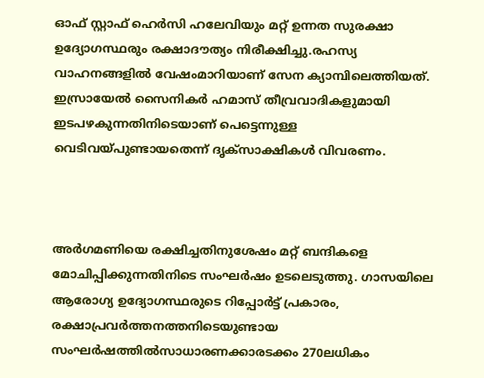ഓഫ് സ്റ്റാഫ് ഹെര്‍സി ഹലേവിയും മറ്റ് ഉന്നത സുരക്ഷാ ഉദ്യോഗസ്ഥരും രക്ഷാദൗത്യം നിരീക്ഷിച്ചു.രഹസ്യ വാഹനങ്ങളില്‍ വേഷംമാറിയാണ് സേന ക്യാമ്പിലെത്തിയത്. ഇസ്രായേല്‍ സൈനികര്‍ ഹമാസ് തീവ്രവാദികളുമായി ഇടപഴകുന്നതിനിടെയാണ് പെട്ടെന്നുള്ള വെടിവയ്പുണ്ടായതെന്ന് ദൃക്സാക്ഷികള്‍ വിവരണം.



അര്‍ഗമണിയെ രക്ഷിച്ചതിനുശേഷം മറ്റ് ബന്ദികളെ മോചിപ്പിക്കുന്നതിനിടെ സംഘര്‍ഷം ഉടലെടുത്തു. ഗാസയിലെ ആരോഗ്യ ഉദ്യോഗസ്ഥരുടെ റിപ്പോര്‍ട്ട് പ്രകാരം, രക്ഷാപ്രവര്‍ത്തനത്തനിടെയുണ്ടായ സംഘര്‍ഷത്തില്‍സാധാരണക്കാരടക്കം 270ലധികം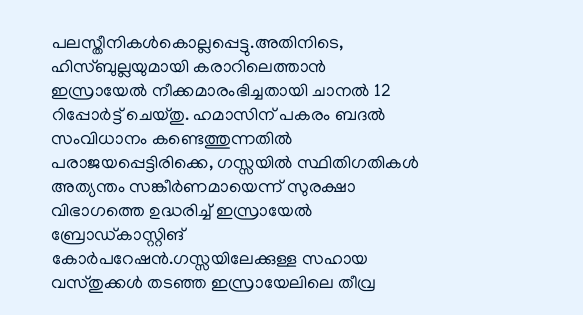പലസ്തീനികള്‍കൊല്ലപ്പെട്ടു.അതിനിടെ, ഹിസ്ബുല്ലയുമായി കരാറിലെത്താൻ ഇസ്രായേൽ നീക്കമാരംഭിച്ചതായി ചാനൽ 12 റിപ്പോർട്ട് ചെയ്തു. ഹമാസിന് പകരം ബദൽ സംവിധാനം കണ്ടെത്തുന്നതിൽ പരാജയപ്പെട്ടിരിക്കെ, ഗസ്സയിൽ സ്ഥിതിഗതികൾ അത്യന്തം സങ്കീർണമായെന്ന് സുരക്ഷാ വിഭാഗത്തെ ഉദ്ധരിച്ച് ഇസ്രായേൽ ബ്രോഡ്കാസ്റ്റിങ് കോർപറേഷൻ.ഗസ്സയിലേക്കുള്ള സഹായ വസ്തുക്കൾ തടഞ്ഞ ഇസ്രായേലിലെ തീവ്ര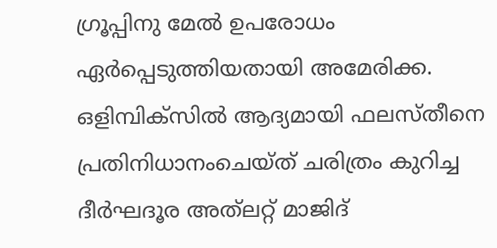ഗ്രൂപ്പിനു മേൽ ഉപരോധം ഏർപ്പെടുത്തിയതായി അമേരിക്ക. ഒളിമ്പിക്സിൽ ആദ്യമായി ഫലസ്തീനെ പ്രതിനിധാനംചെയ്ത് ചരിത്രം കുറിച്ച ദീർഘദൂര അത്‍ലറ്റ് മാജിദ്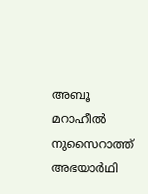അബൂ മറാഹീൽ നുസൈറാത്ത് അഭയാർഥി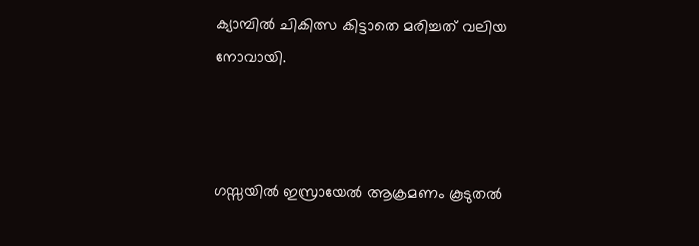ക്യാമ്പിൽ ചികിത്സ കിട്ടാതെ മരിച്ചത് വലിയ നോവായി.



ഗസ്സയിൽ ഇസ്രായേൽ ആക്രമണം കൂടുതൽ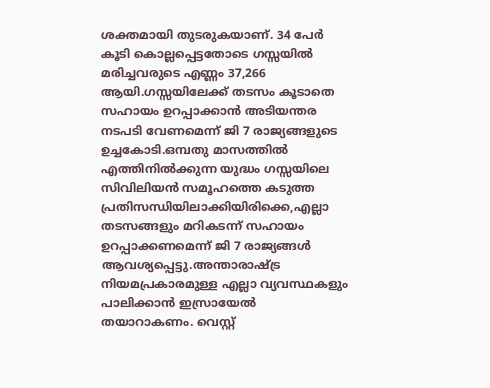ശക്തമായി തുടരുകയാണ്. 34 പേർ കൂടി കൊല്ലപ്പെട്ടതോടെ ഗസ്സയിൽ മരിച്ചവരുടെ എണ്ണം 37,266 ആയി.ഗസ്സയിലേക്ക് തടസം കൂടാതെ സഹായം ഉറപ്പാക്കാൻ അടിയന്തര നടപടി വേണമെന്ന് ജി 7 രാജ്യങ്ങളുടെ ഉച്ചകോടി.ഒമ്പതു മാസത്തിൽ എത്തിനിൽക്കുന്ന യുദ്ധം ഗസ്സയിലെ സിവിലിയൻ സമൂഹത്തെ കടുത്ത പ്രതിസന്ധിയിലാക്കിയിരിക്കെ,എല്ലാ തടസങ്ങളും മറികടന്ന് സഹായം ഉറപ്പാക്കണമെന്ന് ജി 7 രാജ്യങ്ങൾ ആവശ്യപ്പെട്ടു.അന്താരാഷ്ട്ര നിയമപ്രകാരമുള്ള എല്ലാ വ്യവസ്ഥകളും പാലിക്കാൻ ഇസ്രായേൽ തയാറാകണം. വെസ്റ്റ്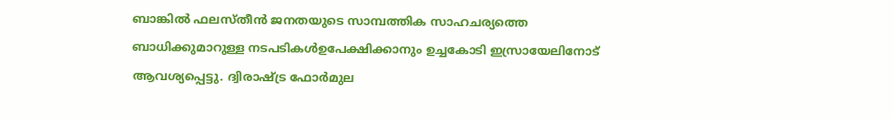ബാങ്കിൽ ഫലസ്തീൻ ജനതയുടെ സാമ്പത്തിക സാഹചര്യത്തെ ബാധിക്കുമാറുള്ള നടപടികൾഉപേക്ഷിക്കാനും ഉച്ചകോടി ഇസ്രായേലിനോട് ആവശ്യപ്പെട്ടു. ദ്വിരാഷ്ട്ര ഫോർമുല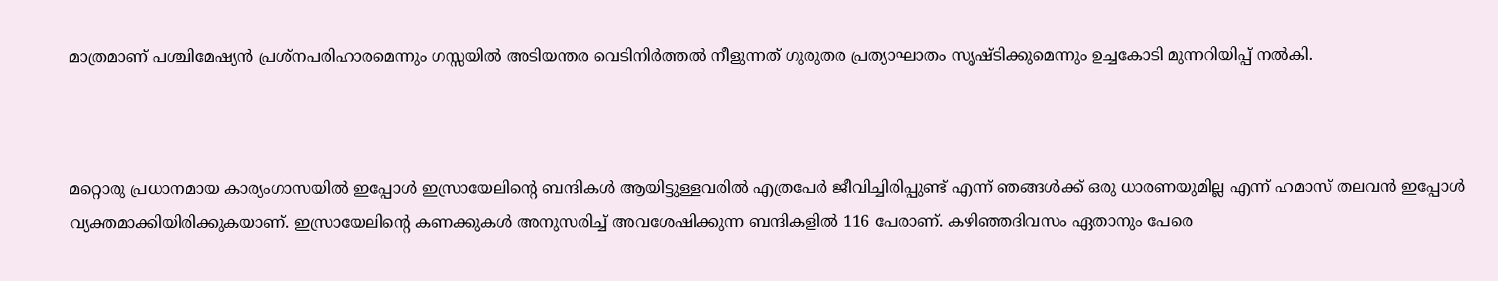മാത്രമാണ് പശ്ചിമേഷ്യൻ പ്രശ്നപരിഹാരമെന്നും ഗസ്സയിൽ അടിയന്തര വെടിനിർത്തൽ നീളുന്നത് ഗുരുതര പ്രത്യാഘാതം സൃഷ്ടിക്കുമെന്നും ഉച്ചകോടി മുന്നറിയിപ്പ് നൽകി.



മറ്റൊരു പ്രധാനമായ കാര്യംഗാസയിൽ ഇപ്പോൾ ഇസ്രായേലിന്റെ ബന്ദികൾ ആയിട്ടുള്ളവരിൽ എത്രപേർ ജീവിച്ചിരിപ്പുണ്ട് എന്ന് ഞങ്ങൾക്ക് ഒരു ധാരണയുമില്ല എന്ന് ഹമാസ് തലവൻ ഇപ്പോൾ വ്യക്തമാക്കിയിരിക്കുകയാണ്. ഇസ്രായേലിന്റെ കണക്കുകൾ അനുസരിച്ച് അവശേഷിക്കുന്ന ബന്ദികളിൽ 116 പേരാണ്. കഴിഞ്ഞദിവസം ഏതാനും പേരെ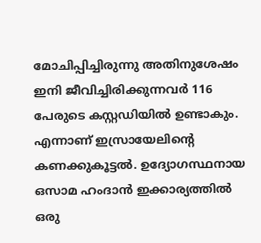മോചിപ്പിച്ചിരുന്നു അതിനുശേഷം ഇനി ജീവിച്ചിരിക്കുന്നവർ 116 പേരുടെ കസ്റ്റഡിയിൽ ഉണ്ടാകും. എന്നാണ് ഇസ്രായേലിന്റെ കണക്കുകൂട്ടൽ. ഉദ്യോഗസ്ഥനായ ഒസാമ ഹംദാൻ ഇക്കാര്യത്തിൽ ഒരു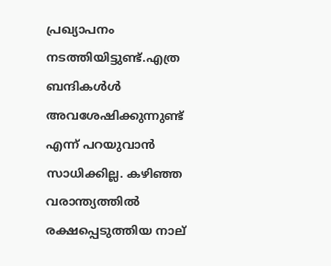പ്രഖ്യാപനം നടത്തിയിട്ടുണ്ട്.എത്ര ബന്ദികൾൾ അവശേഷിക്കുന്നുണ്ട് എന്ന് പറയുവാൻ സാധിക്കില്ല. കഴിഞ്ഞ വരാന്ത്യത്തിൽ രക്ഷപ്പെടുത്തിയ നാല്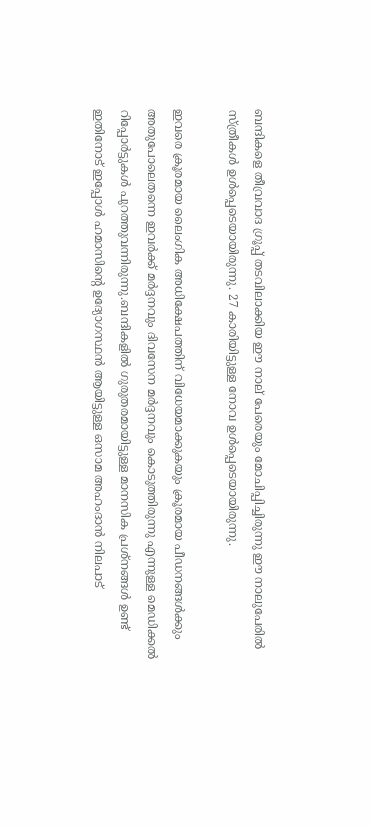ബന്ദികളെ തീവ്രവാദ ഗ്രൂപ്പ് തടവിലാക്കിയ ഈ നാല് പേരെയും മോചിപ്പിച്ചിരുന്നു ഈ നാലുപേരിൽ സ്ത്രീകൾ ഉൾപ്പെടെയായിരുന്നു. 27 കാരിയിട്ടുള്ള നോവ ഉൾപ്പെടെയായിരുന്നു.

ഇവരെ ക്രൂരമായ ലൈംഗിക അധിക്ഷേപത്തിന് വിധേയമാക്കുകയും ക്രൂരമായ പീഡനങ്ങൾക്കും അതുപോലെതന്നെ ഇവർക്ക് മർദ്ദനവും ദിവസേന മർദ്ദനവും കൊടുത്തിരുന്നു എന്നുള്ള മെഡിക്കൽ റിപ്പോർട്ടുകൾ പുറത്തുവന്നിരുന്നു.ബന്ദികളിൽ ഗുരുതരമായിട്ടുള്ള മാനസിക പ്രശ്നങ്ങൾ ഉണ്ട് ഇതിനോട് ഇപ്പോൾ ഹമാസിന്റെ ഉദ്യോഗസ്ഥൻ ആയിട്ടുള്ള ഒസാമ അഹംദാൻ നിലപാട്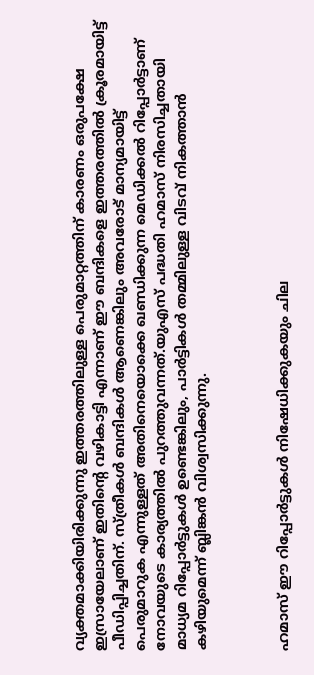വ്യക്തമാക്കിയിരിക്കുന്നു ഇത്തരത്തിലുള്ള പെരുമാറ്റത്തിന് കാരണം ഒരുപക്ഷേ ഇസ്രായേലാണ് ഇതിന്റെ വഴികാട്ടി എന്നാണ് ഈ ബന്ദികളെ ഇത്തരത്തിൽ ക്രൂരമായിട്ട് പീഡിപ്പിച്ചതിന്. സ്ത്രീകൾ ബന്ദികൾ ആണെങ്കിലും അവരോട് മാന്യമായിട്ട് പെരുമാറുക എന്നുള്ളത് അതിനെയൊക്കെ ഖണ്ഡിക്കുന്ന മെഡിക്കൽ റിപ്പോർട്ടാണ് നോവയുടെ കാര്യത്തിൽ പുറത്തുവന്നത്.യുഎസ് പദ്ധതി ഹമാസ് നിരസിച്ചതായി മാധ്യമ റിപ്പോർട്ടുകൾ ഉണ്ടെങ്കിലും, പാർട്ടികൾ തമ്മിലുള്ള വിടവ് നികത്താൻ കഴിയുമെന്ന് ബ്ലിങ്കൻ വിശ്വസിക്കുന്നു.



ഹമാസ് ഈ റിപ്പോർട്ടുകൾ നിഷേധിക്കുകയും ചില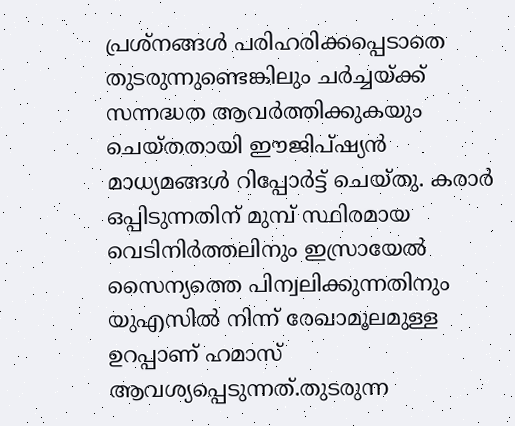പ്രശ്നങ്ങൾ പരിഹരിക്കപ്പെടാതെ തുടരുന്നുണ്ടെങ്കിലും ചർച്ചയ്ക്ക് സന്നദ്ധത ആവർത്തിക്കുകയും ചെയ്തതായി ഈജിപ്ഷ്യൻ മാധ്യമങ്ങൾ റിപ്പോർട്ട് ചെയ്തു. കരാർ ഒപ്പിടുന്നതിന് മുമ്പ് സ്ഥിരമായ വെടിനിർത്തലിനും ഇസ്രായേൽ സൈന്യത്തെ പിന്വലിക്കുന്നതിനും യുഎസിൽ നിന്ന് രേഖാമൂലമുള്ള ഉറപ്പാണ് ഹമാസ് ആവശ്യപ്പെടുന്നത്.തുടരുന്ന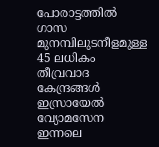പോരാട്ടത്തിൽ ഗാസ മുനമ്പിലുടനീളമുള്ള 45 ലധികം തീവ്രവാദ കേന്ദ്രങ്ങൾ ഇസ്രായേൽ വ്യോമസേന ഇന്നലെ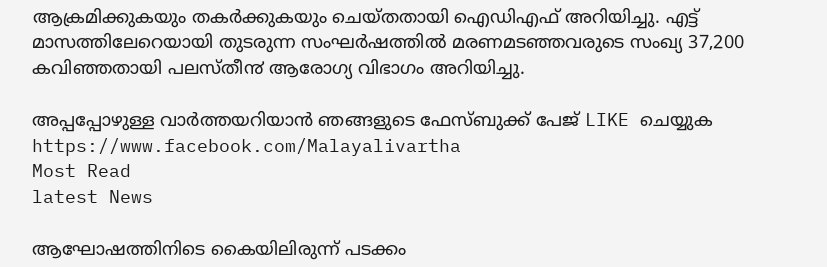ആക്രമിക്കുകയും തകർക്കുകയും ചെയ്തതായി ഐഡിഎഫ് അറിയിച്ചു. എട്ട് മാസത്തിലേറെയായി തുടരുന്ന സംഘർഷത്തിൽ മരണമടഞ്ഞവരുടെ സംഖ്യ 37,200 കവിഞ്ഞതായി പലസ്തീ൯ ആരോഗ്യ വിഭാഗം അറിയിച്ചു.

അപ്പപ്പോഴുള്ള വാര്‍ത്തയറിയാന്‍ ഞങ്ങളുടെ ഫേസ്‌ബുക്ക്‌ പേജ് LIKE ചെയ്യുക
https://www.facebook.com/Malayalivartha
Most Read
latest News

ആഘോഷത്തിനിടെ കൈയിലിരുന്ന് പടക്കം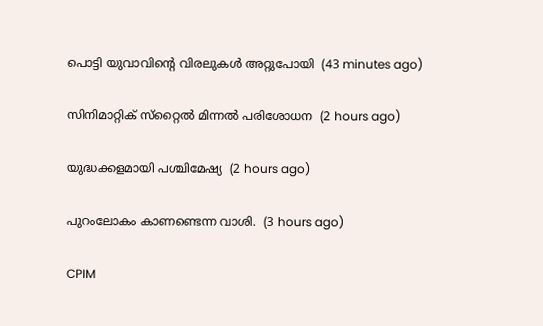പൊട്ടി യുവാവിന്റെ വിരലുകള്‍ അറ്റുപോയി  (43 minutes ago)

സിനിമാറ്റിക് സ്‌റ്റൈല്‍ മിന്നല്‍ പരിശോധന  (2 hours ago)

യുദ്ധക്കളമായി പശ്ചിമേഷ്യ  (2 hours ago)

പുറംലോകം കാണണ്ടെന്ന വാശി.  (3 hours ago)

CPIM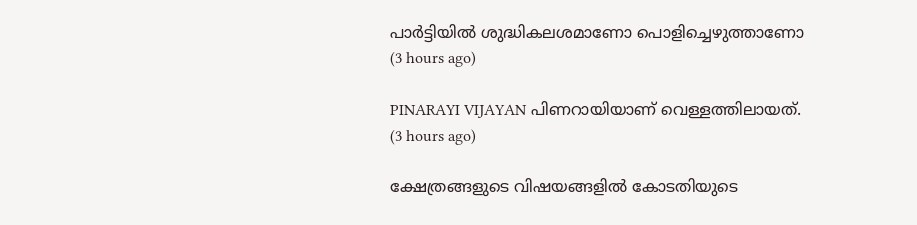പാര്‍ട്ടിയില്‍ ശുദ്ധികലശമാണോ പൊളിച്ചെഴുത്താണോ  (3 hours ago)

PINARAYI VIJAYAN പിണറായിയാണ് വെള്ളത്തിലായത്.  (3 hours ago)

ക്ഷേത്രങ്ങളുടെ വിഷയങ്ങളിൽ കോടതിയുടെ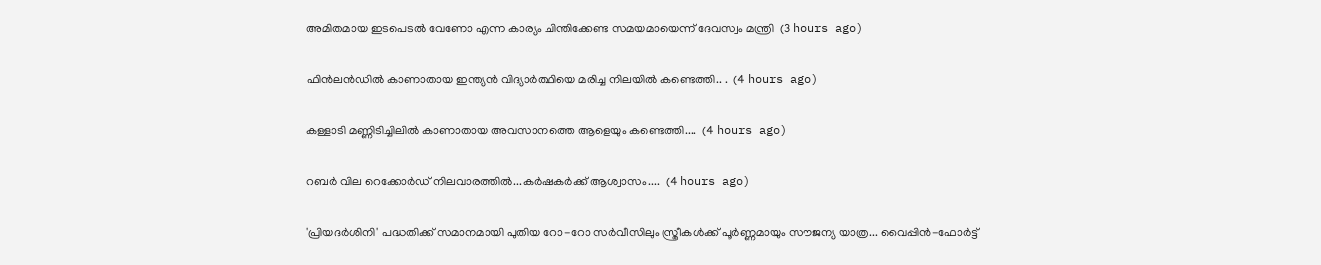അമിതമായ ഇടപെടൽ വേണോ എന്ന കാര്യം ചിന്തിക്കേണ്ട സമയമായെന്ന് ദേവസ്വം മന്ത്രി  (3 hours ago)

ഫിൻലൻഡിൽ കാണാതായ ഇന്ത്യൻ വിദ്യാർത്ഥിയെ മരിച്ച നിലയിൽ കണ്ടെത്തി.. .  (4 hours ago)

കള്ളാടി മണ്ണിടിച്ചിലിൽ കാണാതായ അവസാനത്തെ ആളെയും കണ്ടെത്തി....  (4 hours ago)

റബര്‍ വില റെക്കോര്‍ഡ് നിലവാരത്തില്‍...കർഷകർക്ക് ആശ്വാസം....  (4 hours ago)

'പ്രിയദർശിനി' പദ്ധതിക്ക് സമാനമായി പുതിയ റോ-റോ സർവീസിലും സ്ത്രീകൾക്ക് പൂർണ്ണമായും സൗജന്യ യാത്ര... വൈപ്പിൻ-ഫോർട്ട്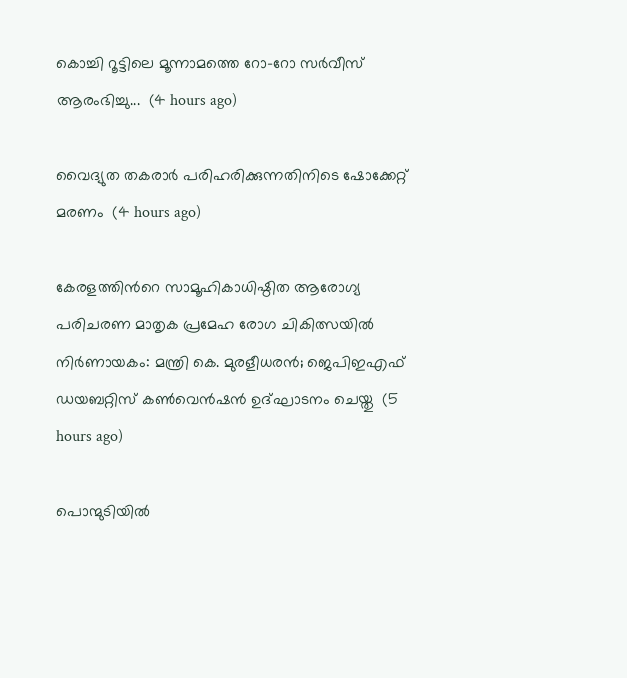കൊച്ചി റൂട്ടിലെ മൂന്നാമത്തെ റോ-റോ സർവീസ് ആരംഭിച്ചു...  (4 hours ago)

വൈദ്യുത തകരാർ പരിഹരിക്കുന്നതിനിടെ ഷോക്കേറ്റ് മരണം  (4 hours ago)

കേരളത്തിന്‍റെ സാമൂഹികാധിഷ്ഠിത ആരോഗ്യ പരിചരണ മാതൃക പ്രമേഹ രോഗ ചികിത്സയില്‍ നിര്‍ണായകം: മന്ത്രി കെ. മുരളീധരന്‍; ജെപിഇഎഫ് ഡയബറ്റിസ് കണ്‍വെന്‍ഷന്‍ ഉദ്ഘാടനം ചെയ്തു  (5 hours ago)

പൊന്മുടിയിൽ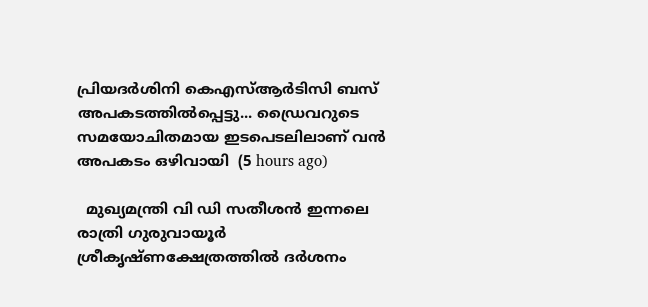പ്രിയദര്‍ശിനി കെഎസ്ആര്‍ടിസി ബസ് അപകടത്തില്‍പ്പെട്ടു... ഡ്രൈവറുടെ സമയോചിതമായ ഇടപെടലിലാണ് വൻ അപകടം ഒഴിവായി  (5 hours ago)

  മുഖ്യമന്ത്രി വി ഡി സതീശൻ ഇന്നലെ രാത്രി ഗുരുവായൂർ ശ്രീകൃഷ്ണക്ഷേത്രത്തിൽ ദർശനം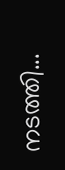നടത്തി...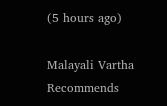(5 hours ago)

Malayali Vartha Recommends